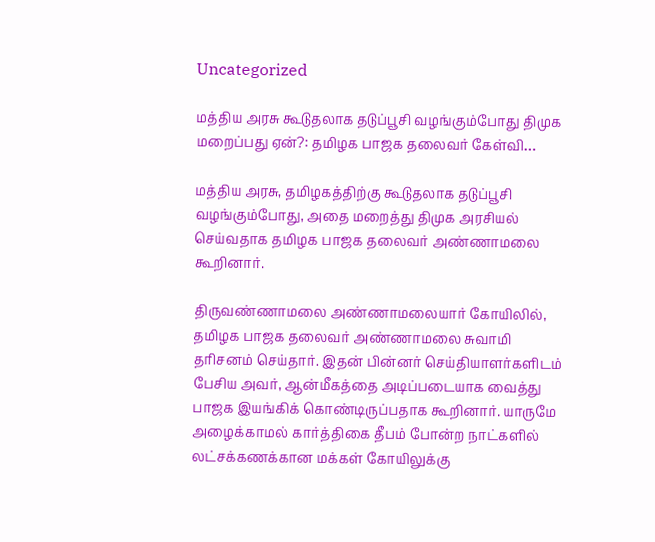Uncategorized

மத்திய அரசு கூடுதலாக தடுப்பூசி வழங்கும்போது திமுக மறைப்பது ஏன்?: தமிழக பாஜக தலைவர் கேள்வி…

மத்திய அரசு, தமிழகத்திற்கு கூடுதலாக தடுப்பூசி வழங்கும்போது, அதை மறைத்து திமுக அரசியல் செய்வதாக தமிழக பாஜக தலைவர் அண்ணாமலை கூறினார்.

திருவண்ணாமலை அண்ணாமலையார் கோயிலில், தமிழக பாஜக தலைவர் அண்ணாமலை சுவாமி தரிசனம் செய்தார். இதன் பின்னர் செய்தியாளர்களிடம் பேசிய அவர், ஆன்மீகத்தை அடிப்படையாக வைத்து பாஜக இயங்கிக் கொண்டிருப்பதாக கூறினார். யாருமே அழைக்காமல் கார்த்திகை தீபம் போன்ற நாட்களில் லட்சக்கணக்கான மக்கள் கோயிலுக்கு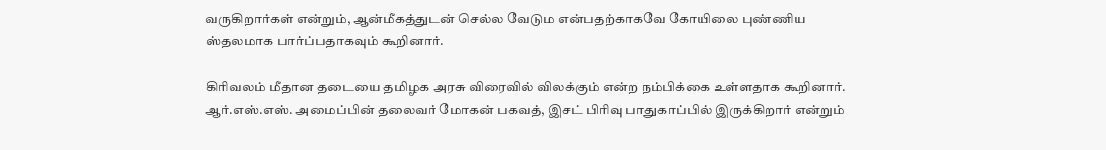வருகிறார்கள் என்றும், ஆன்மீகத்துடன் செல்ல வேடும என்பதற்காகவே கோயிலை புண்ணிய ஸ்தலமாக பார்ப்பதாகவும் கூறினார்.

கிரிவலம் மீதான தடையை தமிழக அரசு விரைவில் விலக்கும் என்ற நம்பிக்கை உள்ளதாக கூறினார். ஆர்.எஸ்.எஸ். அமைப்பின் தலைவர் மோகன் பகவத், இசட் பிரிவு பாதுகாப்பில் இருக்கிறார் என்றும்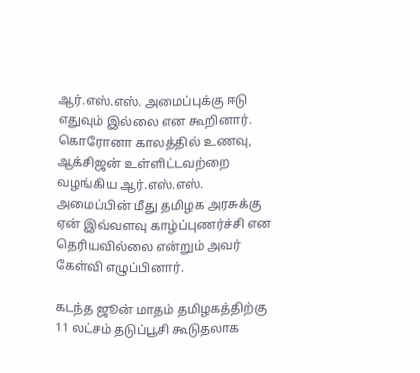ஆர்.எஸ்.எஸ். அமைப்புக்கு ஈடு எதுவும் இல்லை என கூறினார். கொரோனா காலத்தில் உணவு, ஆக்சிஜன் உள்ளிட்டவற்றை வழங்கிய ஆர்.எஸ்.எஸ். அமைப்பின் மீது தமிழக அரசுக்கு ஏன் இவ்வளவு காழ்ப்புணர்ச்சி என தெரியவில்லை என்றும் அவர் கேள்வி எழுப்பினார்.

கடந்த ஜூன் மாதம் தமிழகத்திற்கு 11 லட்சம் தடுப்பூசி கூடுதலாக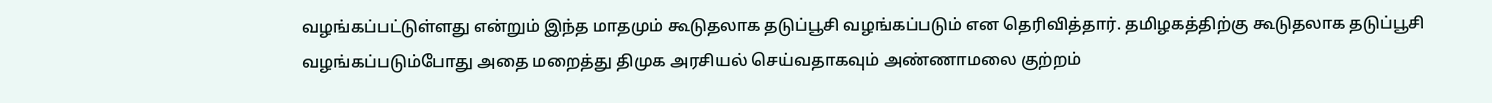வழங்கப்பட்டுள்ளது என்றும் இந்த மாதமும் கூடுதலாக தடுப்பூசி வழங்கப்படும் என தெரிவித்தார். தமிழகத்திற்கு கூடுதலாக தடுப்பூசி வழங்கப்படும்போது அதை மறைத்து திமுக அரசியல் செய்வதாகவும் அண்ணாமலை குற்றம்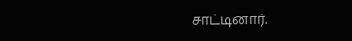சாட்டினார்.